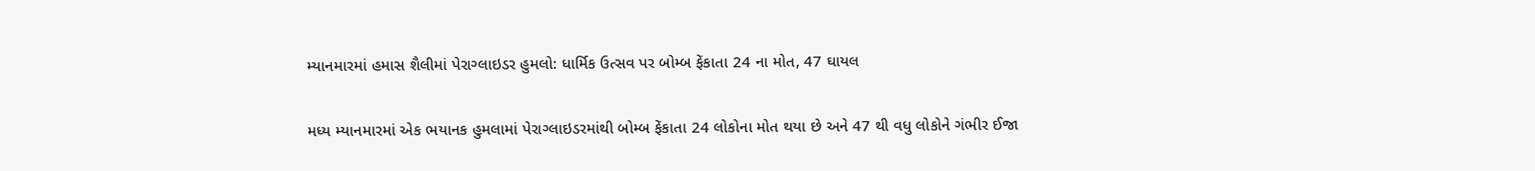મ્યાનમારમાં હમાસ શૈલીમાં પેરાગ્લાઇડર હુમલો: ધાર્મિક ઉત્સવ પર બોમ્બ ફેંકાતા 24 ના મોત, 47 ઘાયલ

મધ્ય મ્યાનમારમાં એક ભયાનક હુમલામાં પેરાગ્લાઇડરમાંથી બોમ્બ ફેંકાતા 24 લોકોના મોત થયા છે અને 47 થી વધુ લોકોને ગંભીર ઈજા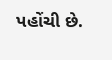પહોંચી છે.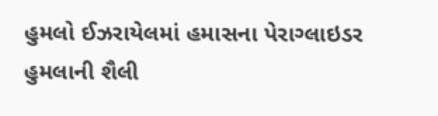હુમલો ઈઝરાયેલમાં હમાસના પેરાગ્લાઇડર હુમલાની શૈલી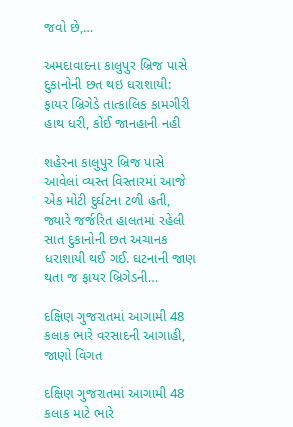જવો છે,…

અમદાવાદના કાલુપુર બ્રિજ પાસે દુકાનોની છત થઇ ધરાશાયી: ફાયર બ્રિગેડે તાત્કાલિક કામગીરી હાથ ધરી, કોઈ જાનહાની નહી

શહેરના કાલુપુર બ્રિજ પાસે આવેલાં વ્યસ્ત વિસ્તારમાં આજે એક મોટી દુર્ઘટના ટળી હતી, જ્યારે જર્જરિત હાલતમાં રહેલી સાત દુકાનોની છત અચાનક ધરાશાયી થઈ ગઈ. ઘટનાની જાણ થતા જ ફાયર બ્રિગેડની…

દક્ષિણ ગુજરાતમાં આગામી 48 કલાક ભારે વરસાદની આગાહી, જાણો વિગત

દક્ષિણ ગુજરાતમાં આગામી 48 કલાક માટે ભારે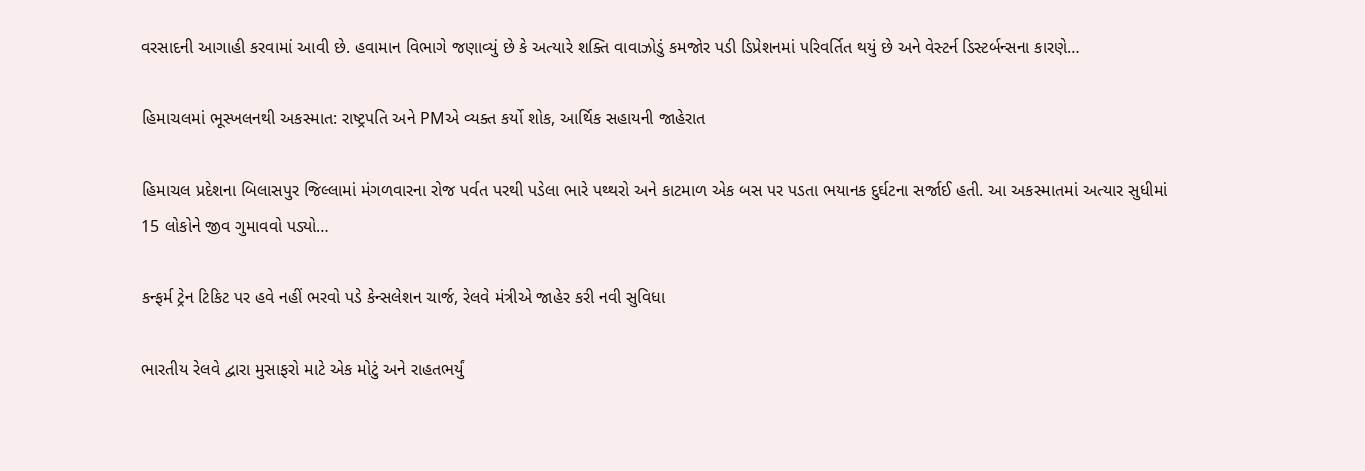વરસાદની આગાહી કરવામાં આવી છે. હવામાન વિભાગે જણાવ્યું છે કે અત્યારે શક્તિ વાવાઝોડું કમજોર પડી ડિપ્રેશનમાં પરિવર્તિત થયું છે અને વેસ્ટર્ન ડિસ્ટર્બન્સના કારણે…

હિમાચલમાં ભૂસ્ખલનથી અકસ્માત: રાષ્ટ્રપતિ અને PMએ વ્યક્ત કર્યો શોક, આર્થિક સહાયની જાહેરાત

હિમાચલ પ્રદેશના બિલાસપુર જિલ્લામાં મંગળવારના રોજ પર્વત પરથી પડેલા ભારે પથ્થરો અને કાટમાળ એક બસ પર પડતા ભયાનક દુર્ઘટના સર્જાઈ હતી. આ અકસ્માતમાં અત્યાર સુધીમાં 15 લોકોને જીવ ગુમાવવો પડ્યો…

કન્ફર્મ ટ્રેન ટિકિટ પર હવે નહીં ભરવો પડે કેન્સલેશન ચાર્જ, રેલવે મંત્રીએ જાહેર કરી નવી સુવિધા

ભારતીય રેલવે દ્વારા મુસાફરો માટે એક મોટું અને રાહતભર્યું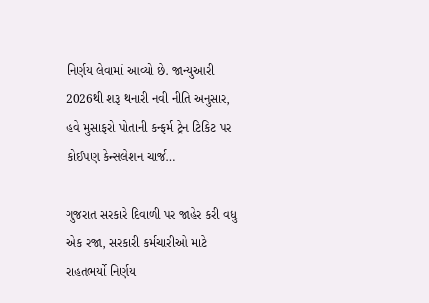નિર્ણય લેવામાં આવ્યો છે. જાન્યુઆરી 2026થી શરૂ થનારી નવી નીતિ અનુસાર, હવે મુસાફરો પોતાની કન્ફર્મ ટ્રેન ટિકિટ પર કોઈપણ કેન્સલેશન ચાર્જ…

ગુજરાત સરકારે દિવાળી પર જાહેર કરી વધુ એક રજા, સરકારી કર્મચારીઓ માટે રાહતભર્યો નિર્ણય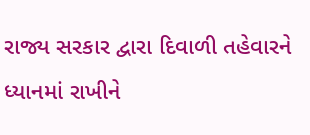રાજ્ય સરકાર દ્વારા દિવાળી તહેવારને ધ્યાનમાં રાખીને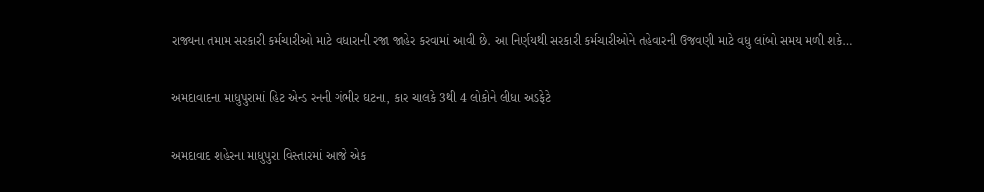રાજ્યના તમામ સરકારી કર્મચારીઓ માટે વધારાની રજા જાહેર કરવામાં આવી છે. આ નિર્ણયથી સરકારી કર્મચારીઓને તહેવારની ઉજવણી માટે વધુ લાંબો સમય મળી શકે…

અમદાવાદના માધુપુરામાં હિટ એન્ડ રનની ગંભીર ઘટના, કાર ચાલકે 3થી 4 લોકોને લીધા અડફેટે

અમદાવાદ શહેરના માધુપુરા વિસ્તારમાં આજે એક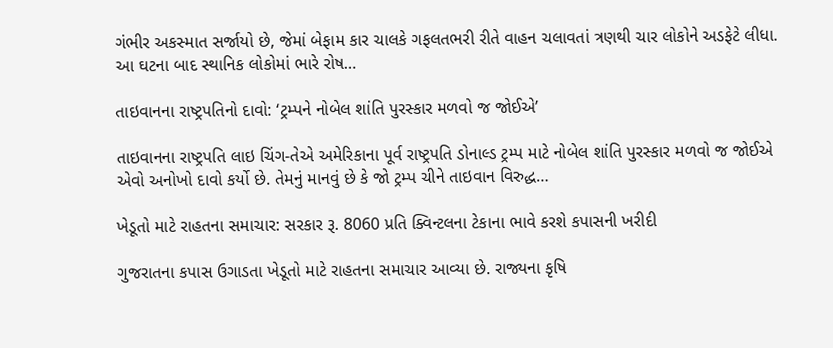ગંભીર અકસ્માત સર્જાયો છે, જેમાં બેફામ કાર ચાલકે ગફલતભરી રીતે વાહન ચલાવતાં ત્રણથી ચાર લોકોને અડફેટે લીધા. આ ઘટના બાદ સ્થાનિક લોકોમાં ભારે રોષ…

તાઇવાનના રાષ્ટ્રપતિનો દાવો: ‘ટ્રમ્પને નોબેલ શાંતિ પુરસ્કાર મળવો જ જોઈએ’

તાઇવાનના રાષ્ટ્રપતિ લાઇ ચિંગ-તેએ અમેરિકાના પૂર્વ રાષ્ટ્રપતિ ડોનાલ્ડ ટ્રમ્પ માટે નોબેલ શાંતિ પુરસ્કાર મળવો જ જોઈએ એવો અનોખો દાવો કર્યો છે. તેમનું માનવું છે કે જો ટ્રમ્પ ચીને તાઇવાન વિરુદ્ધ…

ખેડૂતો માટે રાહતના સમાચાર: સરકાર રૂ. 8060 પ્રતિ ક્વિન્ટલના ટેકાના ભાવે કરશે કપાસની ખરીદી

ગુજરાતના કપાસ ઉગાડતા ખેડૂતો માટે રાહતના સમાચાર આવ્યા છે. રાજ્યના કૃષિ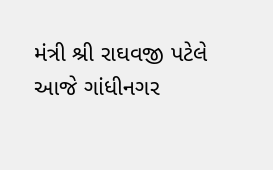મંત્રી શ્રી રાઘવજી પટેલે આજે ગાંધીનગર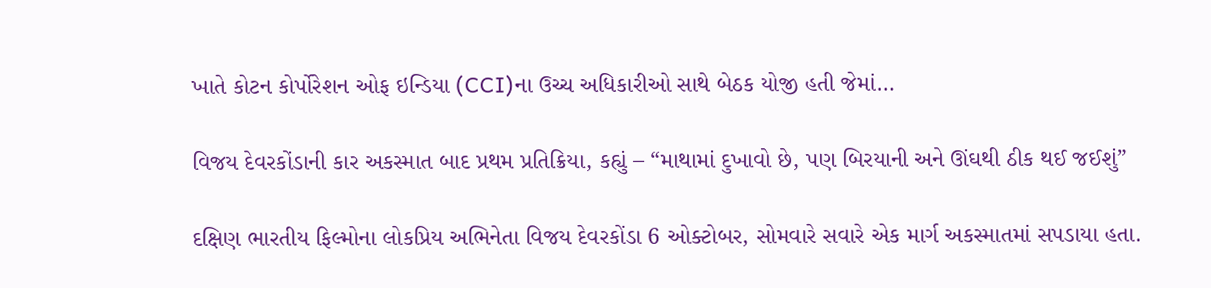ખાતે કોટન કોર્પોરેશન ઓફ ઇન્ડિયા (CCI)ના ઉચ્ચ અધિકારીઓ સાથે બેઠક યોજી હતી જેમાં…

વિજય દેવરકોંડાની કાર અકસ્માત બાદ પ્રથમ પ્રતિક્રિયા, કહ્યું – “માથામાં દુખાવો છે, પણ બિરયાની અને ઊંઘથી ઠીક થઈ જઈશું”

દક્ષિણ ભારતીય ફિલ્મોના લોકપ્રિય અભિનેતા વિજય દેવરકોંડા 6 ઓક્ટોબર, સોમવારે સવારે એક માર્ગ અકસ્માતમાં સપડાયા હતા.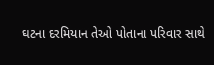ઘટના દરમિયાન તેઓ પોતાના પરિવાર સાથે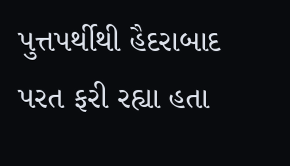પુત્તપર્થીથી હૈદરાબાદ પરત ફરી રહ્યા હતા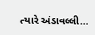ત્યારે અંડાવલ્લી…